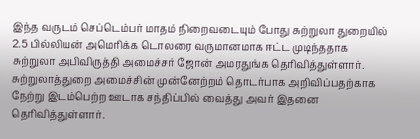இந்த வருடம் செப்டெம்பர் மாதம் நிறைவடையும் போது சுற்றுலா துறையில் 2.5 பில்லியன் அமெரிக்க டொலரை வருமானமாக ஈட்ட முடிந்ததாக சுற்றுலா அபிவிருத்தி அமைச்சர் ஜோன் அமரதுங்க தெரிவித்துள்ளார்.
சுற்றுலாத்துறை அமைச்சின் முன்னேற்றம் தொடர்பாக அறிவிப்பதற்காக நேற்று இடம்பெற்ற ஊடாக சந்திப்பில் வைத்து அவர் இதனை தெரிவித்துள்ளார்.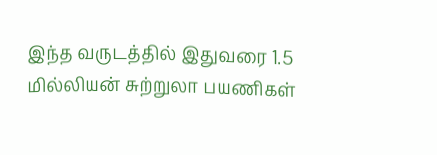இந்த வருடத்தில் இதுவரை 1.5 மில்லியன் சுற்றுலா பயணிகள்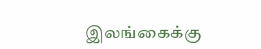இலங்கைக்கு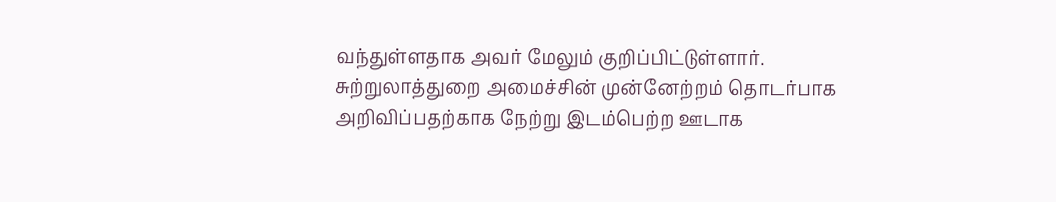வந்துள்ளதாக அவர் மேலும் குறிப்பிட்டுள்ளார்.
சுற்றுலாத்துறை அமைச்சின் முன்னேற்றம் தொடர்பாக அறிவிப்பதற்காக நேற்று இடம்பெற்ற ஊடாக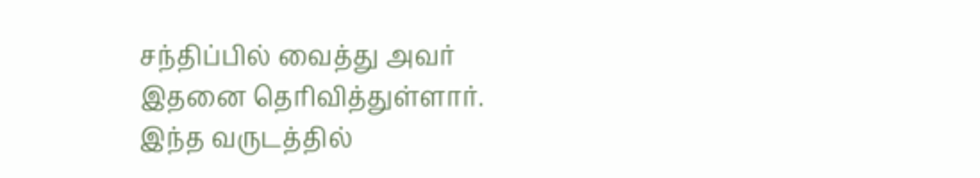சந்திப்பில் வைத்து அவர் இதனை தெரிவித்துள்ளார்.
இந்த வருடத்தில்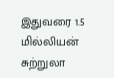இதுவரை 1.5 மில்லியன் சுற்றுலா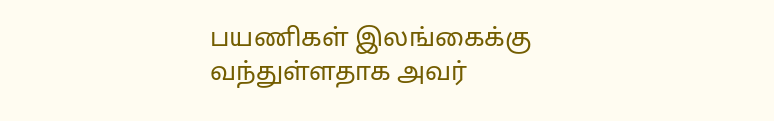பயணிகள் இலங்கைக்கு வந்துள்ளதாக அவர்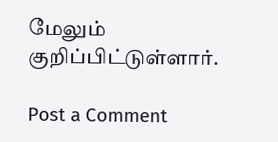மேலும் குறிப்பிட்டுள்ளார்.

Post a Comment